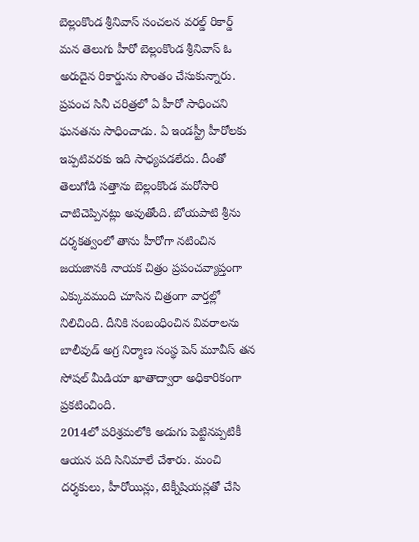బెల్లంకొండ శ్రీనివాస్ సంచలన వరల్డ్ రికార్డ్
మన తెలుగు హీరో బెల్లంకొండ శ్రీనివాస్ ఓ అరుదైన రికార్డును సొంతం చేసుకున్నారు. ప్రపంచ సినీ చరిత్రలో ఏ హీరో సాధించని ఘనతను సాధించాడు. ఏ ఇండస్ట్రీ హీరోలకు ఇప్పటివరకు ఇది సాధ్యపడలేదు. దీంతో తెలుగోడి సత్తాను బెల్లంకొండ మరోసారి చాటిచెప్పినట్లు అవుతోంది. బోయపాటి శ్రీను దర్శకత్వంలో తాను హీరోగా నటించిన జయజానకి నాయక చిత్రం ప్రపంచవ్యాప్తంగా ఎక్కువమంది చూసిన చిత్రంగా వార్తల్లో నిలిచింది. దీనికి సంబంధించిన వివరాలను బాలీవుడ్ అగ్ర నిర్మాణ సంస్థ పెన్ మూవీస్ తన సోషల్ మీడియా ఖాతాద్వారా అధికారికంగా ప్రకటించింది.
2014లో పరిశ్రమలోకి అడుగు పెట్టినప్పటికీ ఆయన పది సినిమాలే చేశారు. మంచి దర్శకులు, హీరోయిన్లు, టెక్నీషియన్లతో చేసి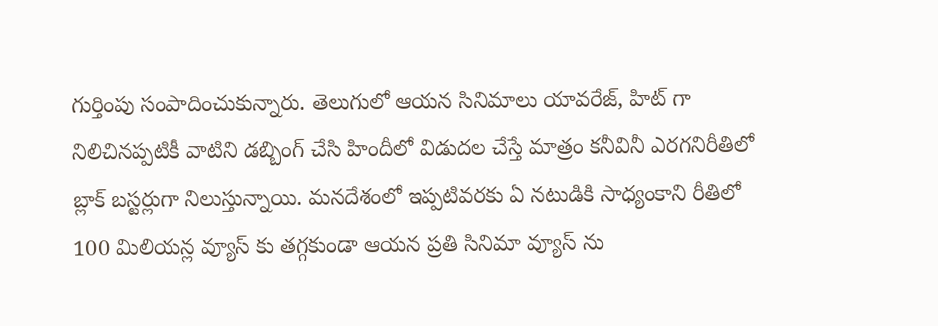గుర్తింపు సంపాదించుకున్నారు. తెలుగులో ఆయన సినిమాలు యావరేజ్, హిట్ గా నిలిచినప్పటికీ వాటిని డబ్బింగ్ చేసి హిందీలో విడుదల చేస్తే మాత్రం కనీవినీ ఎరగనిరీతిలో బ్లాక్ బస్టర్లుగా నిలుస్తున్నాయి. మనదేశంలో ఇప్పటివరకు ఏ నటుడికి సాధ్యంకాని రీతిలో 100 మిలియన్ల వ్యూస్ కు తగ్గకుండా ఆయన ప్రతి సినిమా వ్యూస్ ను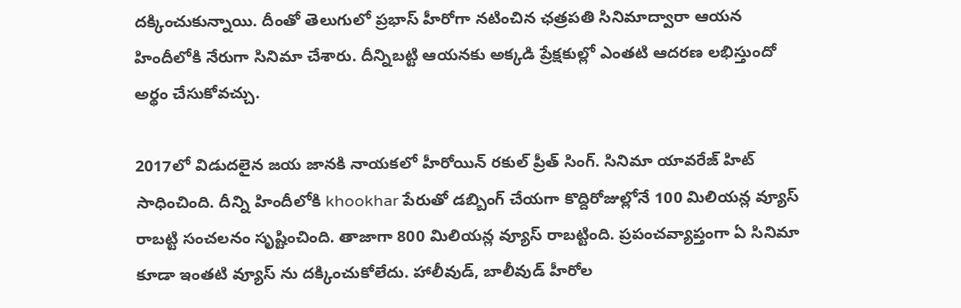దక్కించుకున్నాయి. దీంతో తెలుగులో ప్రభాస్ హీరోగా నటించిన ఛత్రపతి సినిమాద్వారా ఆయన హిందీలోకి నేరుగా సినిమా చేశారు. దీన్నిబట్టి ఆయనకు అక్కడి ప్రేక్షకుల్లో ఎంతటి ఆదరణ లభిస్తుందో అర్థం చేసుకోవచ్చు.

2017లో విడుదలైన జయ జానకి నాయకలో హీరోయిన్ రకుల్ ప్రీత్ సింగ్. సినిమా యావరేజ్ హిట్ సాధించింది. దీన్ని హిందీలోకి khookhar పేరుతో డబ్బింగ్ చేయగా కొద్దిరోజుల్లోనే 100 మిలియన్ల వ్యూస్ రాబట్టి సంచలనం సృష్టించింది. తాజాగా 800 మిలియన్ల వ్యూస్ రాబట్టింది. ప్రపంచవ్యాప్తంగా ఏ సినిమా కూడా ఇంతటి వ్యూస్ ను దక్కించుకోలేదు. హాలీవుడ్, బాలీవుడ్ హీరోల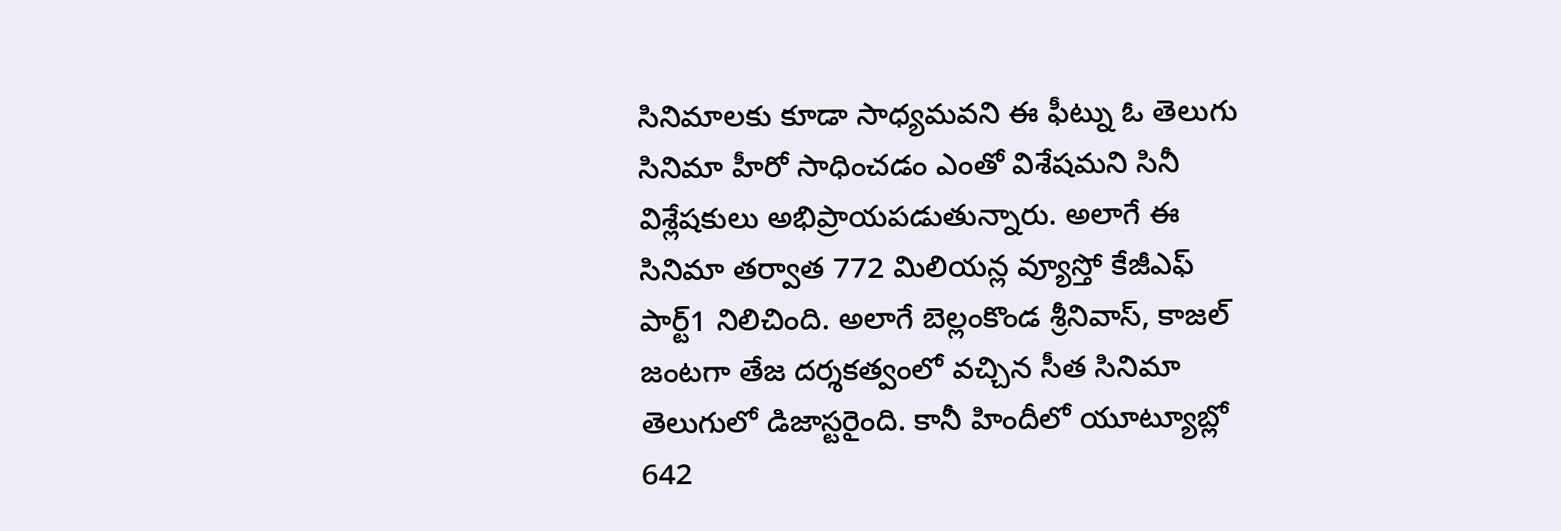సినిమాలకు కూడా సాధ్యమవని ఈ ఫీట్ను ఓ తెలుగు సినిమా హీరో సాధించడం ఎంతో విశేషమని సినీ విశ్లేషకులు అభిప్రాయపడుతున్నారు. అలాగే ఈ సినిమా తర్వాత 772 మిలియన్ల వ్యూస్తో కేజీఎఫ్ పార్ట్1 నిలిచింది. అలాగే బెల్లంకొండ శ్రీనివాస్, కాజల్ జంటగా తేజ దర్శకత్వంలో వచ్చిన సీత సినిమా తెలుగులో డిజాస్టరైంది. కానీ హిందీలో యూట్యూబ్లో 642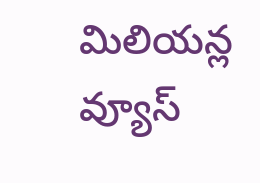మిలియన్ల వ్యూస్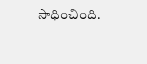సాధించింది.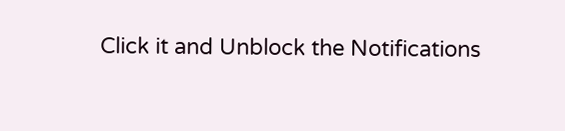Click it and Unblock the Notifications